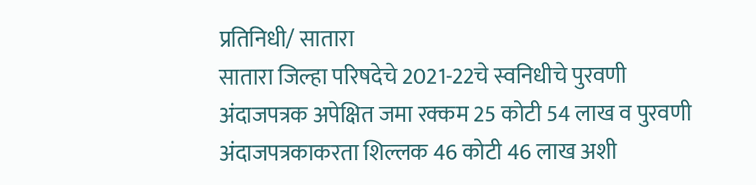प्रतिनिधी/ सातारा
सातारा जिल्हा परिषदेचे 2021-22चे स्वनिधीचे पुरवणी अंदाजपत्रक अपेक्षित जमा रक्कम 25 कोटी 54 लाख व पुरवणी अंदाजपत्रकाकरता शिल्लक 46 कोटी 46 लाख अशी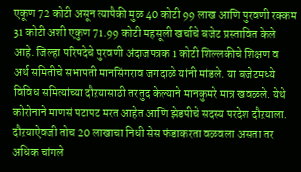एकूण 72 कोटी असून त्यापैकी मुळ 40 कोटी 99 लाख आणि पुरवणी रक्कम 31 कोटी अशी एकुण 71.99 कोटी महसूली खर्चाचे बजेट प्रस्तावित केले आहे. जिल्हा परिषदेचे पुरवणी अंदाजपत्रक 1 कोटी शिल्लकीचे शिक्षण व अर्थ समितीचे सभापती मानसिंगराव जगदाळे यांनी मांडले. या बजेटमध्ये विविध समित्यांच्या दौऱयासाठी तरतुद केल्याने मानकुमरे मात्र खवळले. येथे कोरोनाने माणसं पटापट मरत आहेत आणि झेडपीचे सदस्य परदेश दौऱयाला. दौऱयाऐवजी तोच 20 लाखाचा निधी सेस फंडाकरता वळवला असता तर अधिक चांगले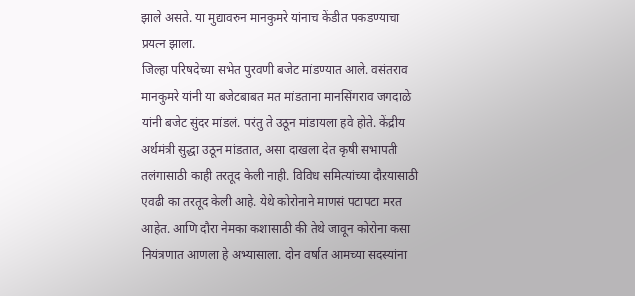झाले असते. या मुद्यावरुन मानकुमरे यांनाच केंडीत पकडण्याचा प्रयत्न झाला.
जिल्हा परिषदेच्या सभेत पुरवणी बजेट मांडण्यात आले. वसंतराव मानकुमरे यांनी या बजेटबाबत मत मांडताना मानसिंगराव जगदाळे यांनी बजेट सुंदर मांडलं. परंतु ते उठून मांडायला हवे होते. केंद्रीय अर्थमंत्री सुद्धा उठून मांडतात, असा दाखला देत कृषी सभापती तलंगासाठी काही तरतूद केली नाही. विविध समित्यांच्या दौऱयासाठी एवढी का तरतूद केली आहे. येथे कोरोनाने माणसं पटापटा मरत आहेत. आणि दौरा नेमका कशासाठी की तेथे जावून कोरोना कसा नियंत्रणात आणला हे अभ्यासाला. दोन वर्षात आमच्या सदस्यांना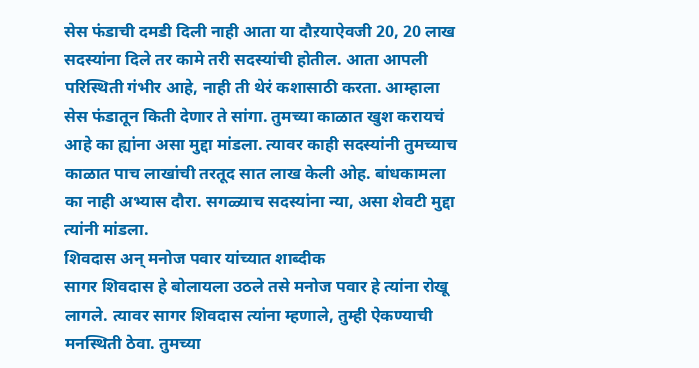सेस फंडाची दमडी दिली नाही आता या दौऱयाऐवजी 20, 20 लाख सदस्यांना दिले तर कामे तरी सदस्यांची होतील. आता आपली परिस्थिती गंभीर आहे, नाही ती थेरं कशासाठी करता. आम्हाला सेस फंडातून किती देणार ते सांगा. तुमच्या काळात खुश करायचं आहे का ह्यांना असा मुद्दा मांडला. त्यावर काही सदस्यांनी तुमच्याच काळात पाच लाखांची तरतूद सात लाख केली ओह. बांधकामला का नाही अभ्यास दौरा. सगळ्याच सदस्यांना न्या, असा शेवटी मुद्दा त्यांनी मांडला.
शिवदास अन् मनोज पवार यांच्यात शाब्दीक
सागर शिवदास हे बोलायला उठले तसे मनोज पवार हे त्यांना रोखू लागले. त्यावर सागर शिवदास त्यांना म्हणाले, तुम्ही ऐकण्याची मनस्थिती ठेवा. तुमच्या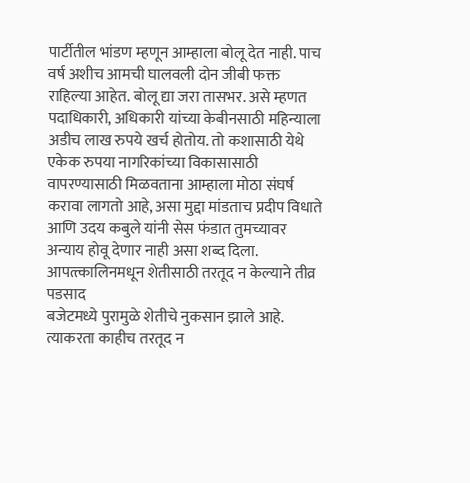पार्टीतील भांडण म्हणून आम्हाला बोलू देत नाही. पाच वर्ष अशीच आमची घालवली दोन जीबी फक्त राहिल्या आहेत. बोलू द्या जरा तासभर. असे म्हणत पदाधिकारी, अधिकारी यांच्या केबीनसाठी महिन्याला अडीच लाख रुपये खर्च होतोय. तो कशासाठी येथे एकेक रुपया नागरिकांच्या विकासासाठी वापरण्यासाठी मिळवताना आम्हाला मोठा संघर्ष करावा लागतो आहे, असा मुद्दा मांडताच प्रदीप विधाते आणि उदय कबुले यांनी सेस फंडात तुमच्यावर अन्याय होवू देणार नाही असा शब्द दिला.
आपत्त्कालिनमधून शेतीसाठी तरतूद न केल्याने तीव्र पडसाद
बजेटमध्ये पुरामुळे शेतीचे नुकसान झाले आहे. त्याकरता काहीच तरतूद न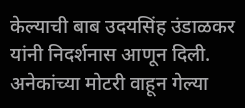केल्याची बाब उदयसिंह उंडाळकर यांनी निदर्शनास आणून दिली. अनेकांच्या मोटरी वाहून गेल्या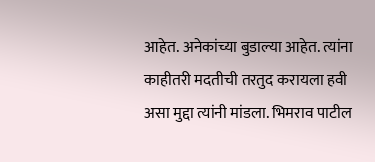आहेत. अनेकांच्या बुडाल्या आहेत. त्यांना काहीतरी मदतीची तरतुद करायला हवी असा मुद्दा त्यांनी मांडला. भिमराव पाटील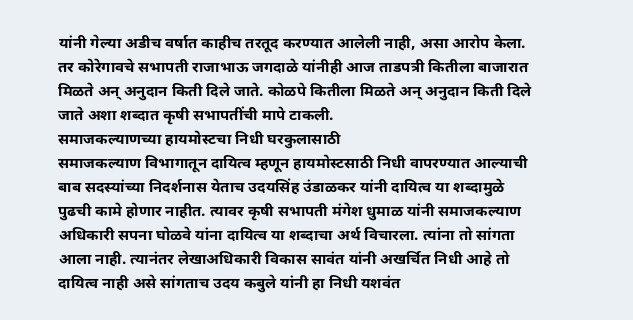यांनी गेल्या अडीच वर्षात काहीच तरतूद करण्यात आलेली नाही, असा आरोप केला. तर कोरेगावचे सभापती राजाभाऊ जगदाळे यांनीही आज ताडपत्री कितीला बाजारात मिळते अन् अनुदान किती दिले जाते. कोळपे कितीला मिळते अन् अनुदान किती दिले जाते अशा शब्दात कृषी सभापतींची मापे टाकली.
समाजकल्याणच्या हायमोस्टचा निधी घरकुलासाठी
समाजकल्याण विभागातून दायित्व म्हणून हायमोस्टसाठी निधी वापरण्यात आल्याची बाब सदस्यांच्या निदर्शनास येताच उदयसिंह उंडाळकर यांनी दायित्व या शब्दामुळे पुढची कामे होणार नाहीत. त्यावर कृषी सभापती मंगेश धुमाळ यांनी समाजकल्याण अधिकारी सपना घोळवे यांना दायित्व या शब्दाचा अर्थ विचारला. त्यांना तो सांगता आला नाही. त्यानंतर लेखाअधिकारी विकास सावंत यांनी अखर्चित निधी आहे तो दायित्व नाही असे सांगताच उदय कबुले यांनी हा निधी यशवंत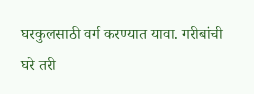घरकुलसाठी वर्ग करण्यात यावा. गरीबांची घरे तरी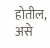होतील, असे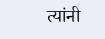त्यांनी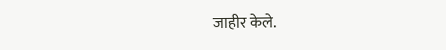जाहीर केले.